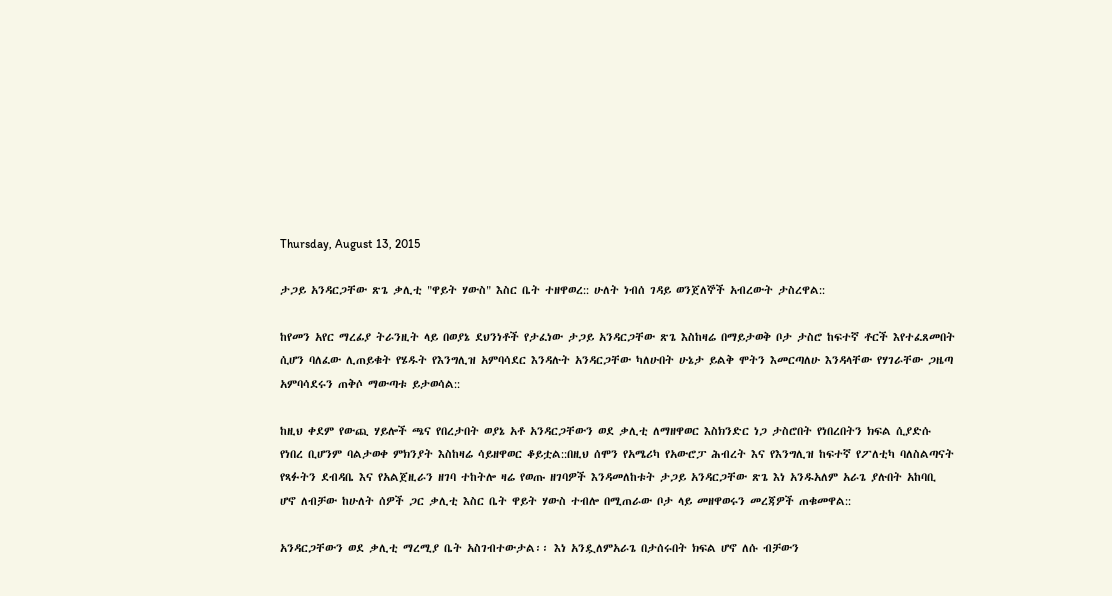Thursday, August 13, 2015

ታጋይ አንዳርጋቸው ጽጌ ቃሊቲ "ዋይት ሃውስ" እስር ቤት ተዘዋወረ:: ሁለት ነብሰ ገዳይ ወንጀለኞች አብረውት ታስረዋል::

ከየመን አየር ማረፊያ ትራንዚት ላይ በወያኔ ደህንነቶች የታፈነው ታጋይ አንዳርጋቸው ጽጌ እስከዛሬ በማይታወቅ ቦታ ታስሮ ከፍተኛ ቶርች እየተፈጸመበት ሲሆን ባለፈው ሊጠይቁት የሄዱት የእንግሊዝ አምባሳደር እንዳሉት አንዳርጋቸው ካለሁበት ሁኔታ ይልቅ ሞትን እመርጣለሁ እንዳላቸው የሃገራቸው ጋዜጣ አምባሳደሩን ጠቅሶ ማውጣቱ ይታወሳል::

ከዚህ ቀደም የውጪ ሃይሎች ጫና የበረታበት ወያኔ አቶ አንዳርጋቸውን ወደ ቃሊቲ ለማዘዋወር እስክንድር ነጋ ታስሮበት የነበረበትን ክፍል ሲያድሱ የነበረ ቢሆንም ባልታወቀ ምክንያት እስከዛሬ ሳይዘዋወር ቆይቷል::በዚህ ሰሞን የአሜሪካ የአውሮፓ ሕብረት እና የእንግሊዝ ከፍተኛ የፖለቲካ ባለስልጣናት የጻፉትን ደብዳቤ እና የአልጀዚራን ዘገባ ተከትሎ ዛሬ የወጡ ዘገባዎች እንዳመለከቱት ታጋይ አንዳርጋቸው ጽጌ እነ አንዱአለም አራጌ ያሉበት አከባቢ ሆኖ ለብቻው ከሁለት ሰዎች ጋር ቃሊቲ እስር ቤት ዋይት ሃውስ ተብሎ በሚጠራው ቦታ ላይ መዘዋወሩን መረጃዎች ጠቁመዋል::

አንዳርጋቸውን ወደ ቃሊቲ ማረሚያ ቤት አስገብተውታል፡፡ እነ አንዷለምአራጌ በታሰሩበት ክፍል ሆኖ ለሱ ብቻውን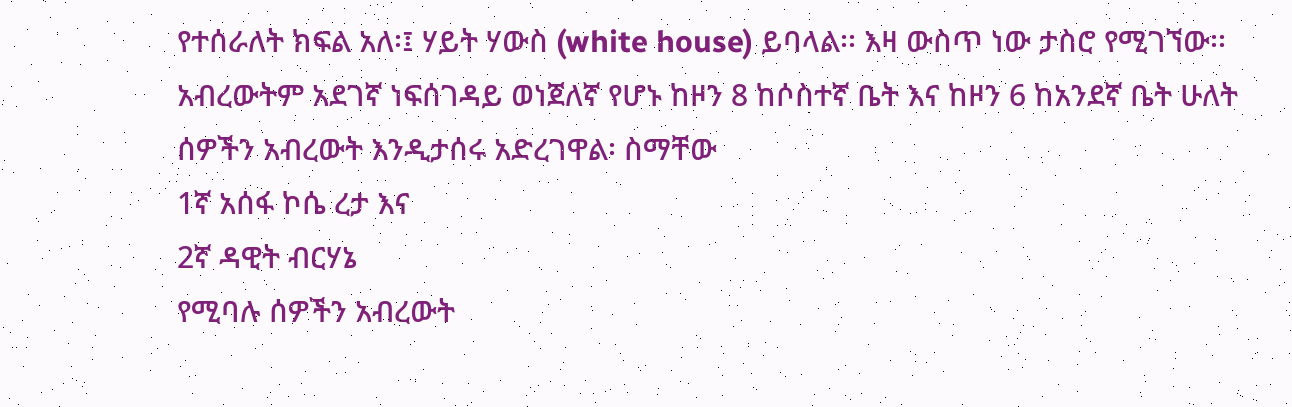የተሰራለት ክፍል አለ፡፤ ሃይት ሃውስ (white house) ይባላል፡፡ እዛ ውስጥ ነው ታስሮ የሚገኘው፡፡ አብረውትም አደገኛ ነፍሰገዳይ ወነጀለኛ የሆኑ ከዞን 8 ከሶስተኛ ቤት እና ከዞን 6 ከአንደኛ ቤት ሁለት ሰዎችን አብረውት እንዲታሰሩ አድረገዋል፡ ስማቸው
1ኛ አሰፋ ኮሴ ረታ እና
2ኛ ዳዊት ብርሃኔ
የሚባሉ ሰዎችን አብረውት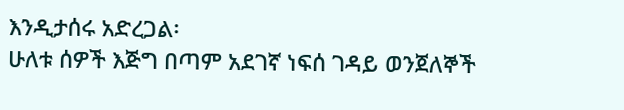እንዲታሰሩ አድረጋል፡
ሁለቱ ሰዎች እጅግ በጣም አደገኛ ነፍሰ ገዳይ ወንጀለኞች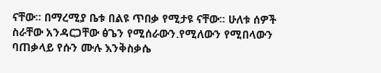ናቸው፡፡ በማረሚያ ቤቱ በልዩ ጥበቃ የሚታዩ ናቸው፡፡ ሁለቱ ሰዎች ስራቸው አንዳርጋቸው ፅጌን የሚሰራውን.የሚለውን የሚበላውን ባጠቃላይ የሱን ሙሉ እንቅስቃሴ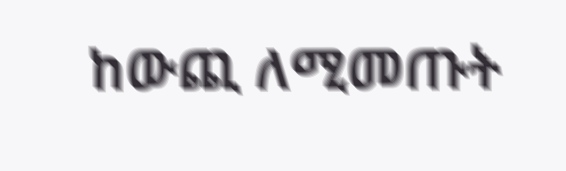ከውጪ ለሚመጡት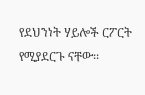የደህንነት ሃይሎች ርፖርት የሚያደርጉ ናቸው፡፡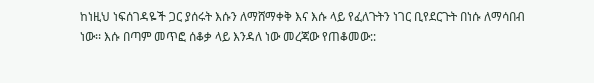ከነዚህ ነፍሰገዳዬች ጋር ያሰሩት እሱን ለማሸማቀቅ እና እሱ ላይ የፈለጉትን ነገር ቢየደርጉት በነሱ ለማሳበብ ነው፡፡ እሱ በጣም መጥፎ ሰቆቃ ላይ እንዳለ ነው መረጃው የጠቆመው::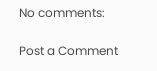No comments:

Post a Comment